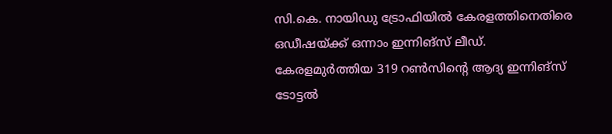സി.കെ. നായിഡു ട്രോഫിയില്‍ കേരളത്തിനെതിരെ ഒഡീഷയ്ക്ക് ഒന്നാം ഇന്നിങ്‌സ് ലീഡ്. കേരളമുര്‍ത്തിയ 319 റണ്‍സിന്റെ ആദ്യ ഇന്നിങ്‌സ് ടോട്ടല്‍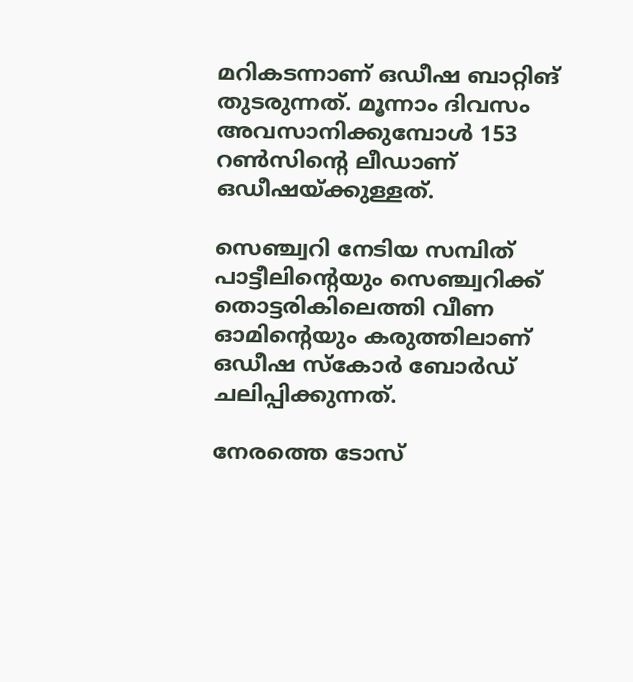മറികടന്നാണ് ഒഡീഷ ബാറ്റിങ് തുടരുന്നത്. മൂന്നാം ദിവസം അവസാനിക്കുമ്പോള്‍ 153 റണ്‍സിന്റെ ലീഡാണ് ഒഡീഷയ്ക്കുള്ളത്.

സെഞ്ച്വറി നേടിയ സമ്പിത് പാട്ടീലിന്റെയും സെഞ്ച്വറിക്ക് തൊട്ടരികിലെത്തി വീണ ഓമിന്റെയും കരുത്തിലാണ് ഒഡീഷ സ്‌കോര്‍ ബോര്‍ഡ് ചലിപ്പിക്കുന്നത്.

നേരത്തെ ടോസ്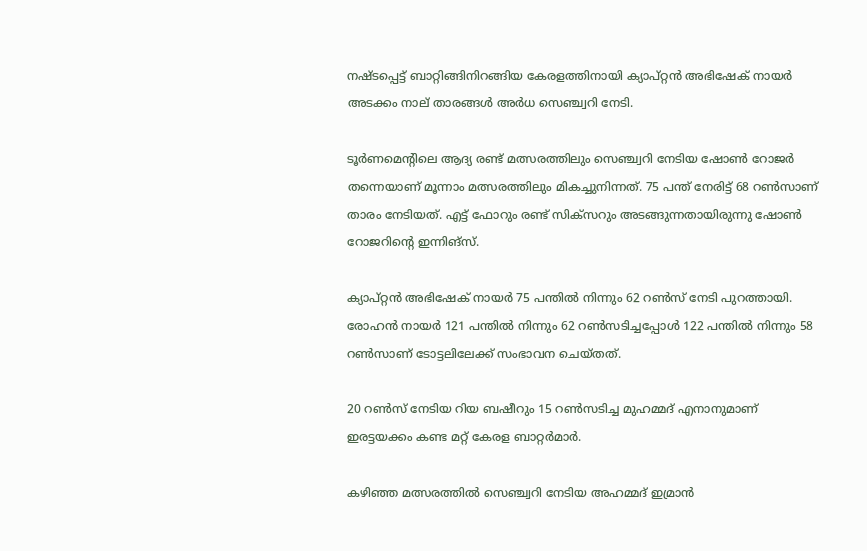നഷ്ടപ്പെട്ട് ബാറ്റിങ്ങിനിറങ്ങിയ കേരളത്തിനായി ക്യാപ്റ്റന്‍ അഭിഷേക് നായര്‍ അടക്കം നാല് താരങ്ങള്‍ അര്‍ധ സെഞ്ച്വറി നേടി.

ടൂര്‍ണമെന്റിലെ ആദ്യ രണ്ട് മത്സരത്തിലും സെഞ്ച്വറി നേടിയ ഷോണ്‍ റോജര്‍ തന്നെയാണ് മൂന്നാം മത്സരത്തിലും മികച്ചുനിന്നത്. 75 പന്ത് നേരിട്ട് 68 റണ്‍സാണ് താരം നേടിയത്. എട്ട് ഫോറും രണ്ട് സിക്സറും അടങ്ങുന്നതായിരുന്നു ഷോണ്‍ റോജറിന്റെ ഇന്നിങ്സ്.

ക്യാപ്റ്റന്‍ അഭിഷേക് നായര്‍ 75 പന്തില്‍ നിന്നും 62 റണ്‍സ് നേടി പുറത്തായി. രോഹന്‍ നായര്‍ 121 പന്തില്‍ നിന്നും 62 റണ്‍സടിച്ചപ്പോള്‍ 122 പന്തില്‍ നിന്നും 58 റണ്‍സാണ് ടോട്ടലിലേക്ക് സംഭാവന ചെയ്തത്.

20 റണ്‍സ് നേടിയ റിയ ബഷീറും 15 റണ്‍സടിച്ച മുഹമ്മദ് എനാനുമാണ് ഇരട്ടയക്കം കണ്ട മറ്റ് കേരള ബാറ്റര്‍മാര്‍.

കഴിഞ്ഞ മത്സരത്തില്‍ സെഞ്ച്വറി നേടിയ അഹമ്മദ് ഇമ്രാന്‍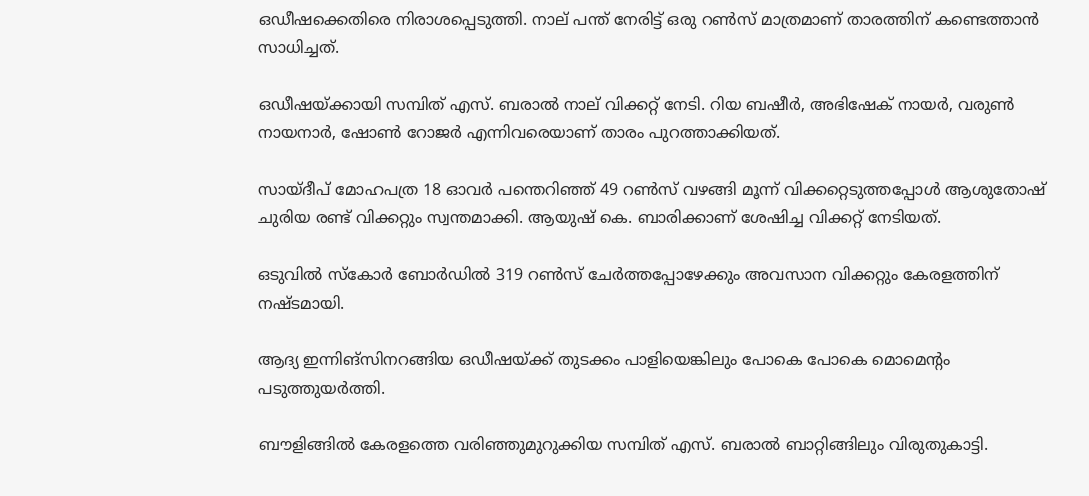ഒഡീഷക്കെതിരെ നിരാശപ്പെടുത്തി. നാല് പന്ത് നേരിട്ട് ഒരു റണ്‍സ് മാത്രമാണ് താരത്തിന് കണ്ടെത്താന്‍ സാധിച്ചത്.

ഒഡീഷയ്ക്കായി സമ്പിത് എസ്. ബരാല്‍ നാല് വിക്കറ്റ് നേടി. റിയ ബഷീര്‍, അഭിഷേക് നായര്‍, വരുണ്‍ നായനാര്‍, ഷോണ്‍ റോജര്‍ എന്നിവരെയാണ് താരം പുറത്താക്കിയത്.

സായ്ദീപ് മോഹപത്ര 18 ഓവര്‍ പന്തെറിഞ്ഞ് 49 റണ്‍സ് വഴങ്ങി മൂന്ന് വിക്കറ്റെടുത്തപ്പോള്‍ ആശുതോഷ് ചുരിയ രണ്ട് വിക്കറ്റും സ്വന്തമാക്കി. ആയുഷ് കെ. ബാരിക്കാണ് ശേഷിച്ച വിക്കറ്റ് നേടിയത്.

ഒടുവില്‍ സ്‌കോര്‍ ബോര്‍ഡില്‍ 319 റണ്‍സ് ചേര്‍ത്തപ്പോഴേക്കും അവസാന വിക്കറ്റും കേരളത്തിന് നഷ്ടമായി.

ആദ്യ ഇന്നിങ്‌സിനറങ്ങിയ ഒഡീഷയ്ക്ക് തുടക്കം പാളിയെങ്കിലും പോകെ പോകെ മൊമെന്റം പടുത്തുയര്‍ത്തി.

ബൗളിങ്ങില്‍ കേരളത്തെ വരിഞ്ഞുമുറുക്കിയ സമ്പിത് എസ്. ബരാല്‍ ബാറ്റിങ്ങിലും വിരുതുകാട്ടി.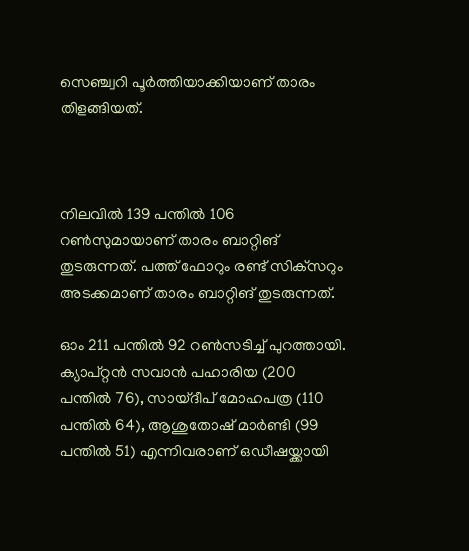സെഞ്ച്വറി പൂര്‍ത്തിയാക്കിയാണ് താരം തിളങ്ങിയത്.



നിലവില്‍ 139 പന്തില്‍ 106 റണ്‍സുമായാണ് താരം ബാറ്റിങ് തുടരുന്നത്. പത്ത് ഫോറും രണ്ട് സിക്‌സറും അടക്കമാണ് താരം ബാറ്റിങ് തുടരുന്നത്.

ഓം 211 പന്തില്‍ 92 റണ്‍സടിച്ച് പുറത്തായി. ക്യാപ്റ്റന്‍ സവാന്‍ പഹാരിയ (200 പന്തില്‍ 76), സായ്ദീപ് മോഹപത്ര (110 പന്തില്‍ 64), ആശുതോഷ് മാര്‍ണ്ടി (99 പന്തില്‍ 51) എന്നിവരാണ് ഒഡീഷയ്ക്കായി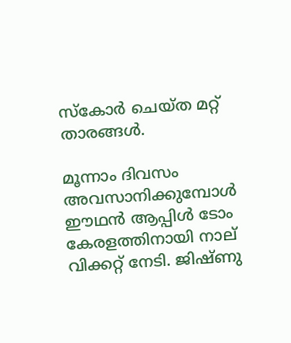സ്‌കോര്‍ ചെയ്ത മറ്റ് താരങ്ങള്‍.

മൂന്നാം ദിവസം അവസാനിക്കുമ്പോള്‍ ഈഥന്‍ ആപ്പിള്‍ ടോം കേരളത്തിനായി നാല് വിക്കറ്റ് നേടി. ജിഷ്ണു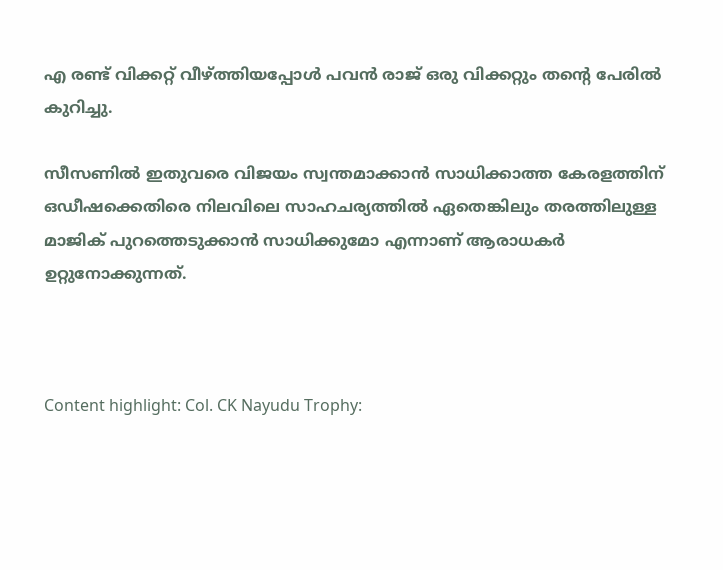എ രണ്ട് വിക്കറ്റ് വീഴ്ത്തിയപ്പോള്‍ പവന്‍ രാജ് ഒരു വിക്കറ്റും തന്റെ പേരില്‍ കുറിച്ചു.

സീസണില്‍ ഇതുവരെ വിജയം സ്വന്തമാക്കാന്‍ സാധിക്കാത്ത കേരളത്തിന് ഒഡീഷക്കെതിരെ നിലവിലെ സാഹചര്യത്തില്‍ ഏതെങ്കിലും തരത്തിലുള്ള മാജിക് പുറത്തെടുക്കാന്‍ സാധിക്കുമോ എന്നാണ് ആരാധകര്‍ ഉറ്റുനോക്കുന്നത്.



Content highlight: Col. CK Nayudu Trophy: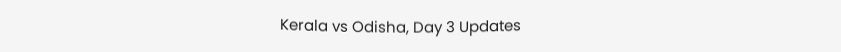Kerala vs Odisha, Day 3 Updates